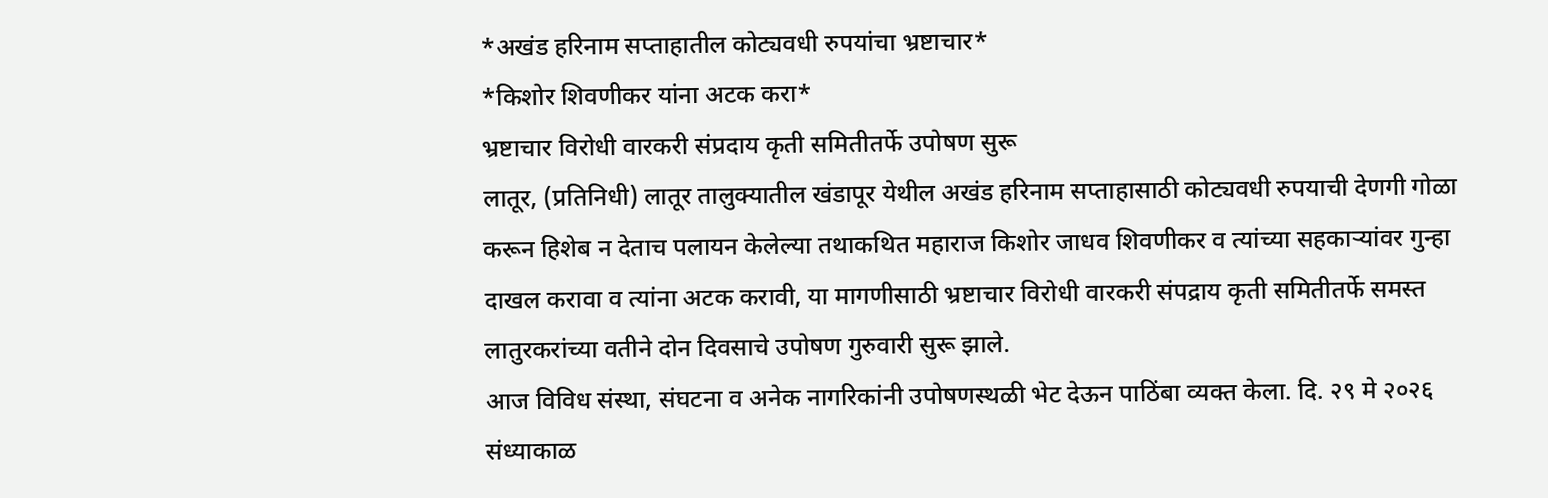*अखंड हरिनाम सप्ताहातील कोट्यवधी रुपयांचा भ्रष्टाचार*
*किशोर शिवणीकर यांना अटक करा*
भ्रष्टाचार विरोधी वारकरी संप्रदाय कृती समितीतर्फे उपोषण सुरू
लातूर, (प्रतिनिधी) लातूर तालुक्यातील खंडापूर येथील अखंड हरिनाम सप्ताहासाठी कोट्यवधी रुपयाची देणगी गोळा करून हिशेब न देताच पलायन केलेल्या तथाकथित महाराज किशोर जाधव शिवणीकर व त्यांच्या सहकाऱ्यांवर गुन्हा दाखल करावा व त्यांना अटक करावी, या मागणीसाठी भ्रष्टाचार विरोधी वारकरी संपद्राय कृती समितीतर्फे समस्त लातुरकरांच्या वतीने दोन दिवसाचे उपोषण गुरुवारी सुरू झाले.
आज विविध संस्था, संघटना व अनेक नागरिकांनी उपोषणस्थळी भेट देऊन पाठिंबा व्यक्त केला. दि. २९ मे २०२६ संध्याकाळ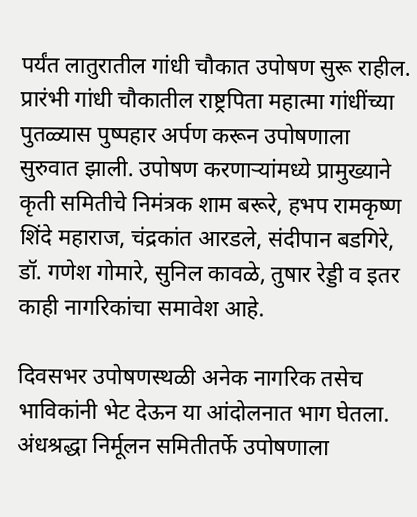पर्यंत लातुरातील गांधी चौकात उपोषण सुरू राहील. प्रारंभी गांधी चौकातील राष्ट्रपिता महात्मा गांधींच्या पुतळ्यास पुष्पहार अर्पण करून उपोषणाला सुरुवात झाली. उपोषण करणाऱ्यांमध्ये प्रामुख्याने कृती समितीचे निमंत्रक शाम बरूरे, हभप रामकृष्ण शिंदे महाराज, चंद्रकांत आरडले, संदीपान बडगिरे, डॉ. गणेश गोमारे, सुनिल कावळे, तुषार रेड्डी व इतर काही नागरिकांचा समावेश आहे.

दिवसभर उपोषणस्थळी अनेक नागरिक तसेच भाविकांनी भेट देऊन या आंदोलनात भाग घेतला. अंधश्रद्धा निर्मूलन समितीतर्फे उपोषणाला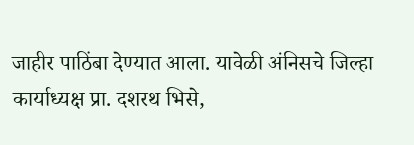जाहीर पाठिंबा देण्यात आला. यावेळी अंनिसचे जिल्हा कार्याध्यक्ष प्रा. दशरथ भिसे,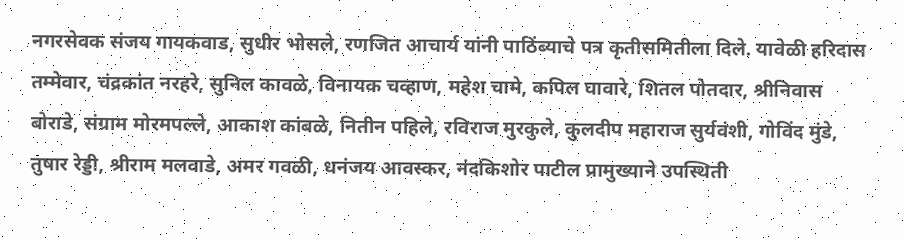नगरसेवक संजय गायकवाड, सुधीर भोसले, रणजित आचार्य यांनी पाठिंब्याचे पत्र कृतीसमितीला दिले. यावेळी हरिदास तम्मेवार, चंद्रकांत नरहरे, सुनिल कावळे, विनायक चव्हाण, महेश चामे, कपिल घावारे, शितल पोतदार, श्रीनिवास बोराडे, संग्राम मोरमपल्ले, आकाश कांबळे, नितीन पहिले, रविराज मुरकुले, कुलदीप महाराज सुर्यवंशी, गोविंद मुंडे, तुषार रेड्डी, श्रीराम मलवाडे, अमर गवळी, धनंजय आवस्कर, नंदकिशोर पाटील प्रामुख्याने उपस्थिती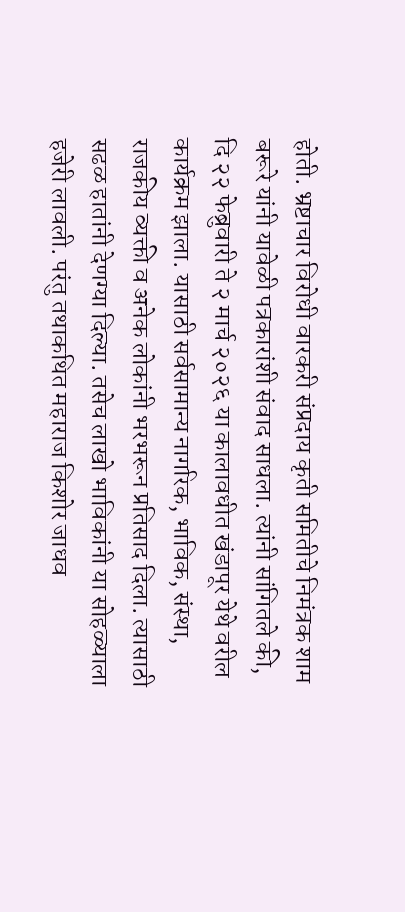होती. भ्रष्टाचार विरोधी वारकरी संप्रदाय कृती समितीचे निमंत्रक शाम बरूरे यांनी यावेळी पत्रकारांशी संवाद साधला. त्यांनी सांगितले की, दि २२ फेब्रुवारी ते २ मार्च २०२६ या कालावधीत खंडापूर येथे वरील कार्यक्रम झाला. यासाठी सर्वसामान्य नागरिक, भाविक, संस्था, राजकीय व्यक्ती व अनेक लोकांनी भरभरून प्रतिसाद दिला. त्यासाठी सढळ हातांनी देणग्या दिल्या. तसेच लाखो भाविकांनी या सोहळ्याला हजेरी लावली. परंतु तथाकथित महाराज किशोर जाधव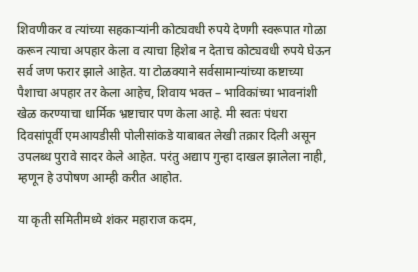शिवणीकर व त्यांच्या सहकाऱ्यांनी कोट्यवधी रुपये देणगी स्वरूपात गोळा करून त्याचा अपहार केला व त्याचा हिशेब न देताच कोट्यवधी रुपये घेऊन सर्व जण फरार झाले आहेत. या टोळक्याने सर्वसामान्यांच्या कष्टाच्या पैशाचा अपहार तर केला आहेच, शिवाय भक्त – भाविकांच्या भावनांशी खेळ करण्याचा धार्मिक भ्रष्टाचार पण केला आहे. मी स्वतः पंधरा दिवसांपूर्वी एमआयडीसी पोलीसांकडे याबाबत लेखी तक्रार दिली असून उपलब्ध पुरावे सादर केले आहेत. परंतु अद्याप गुन्हा दाखल झालेला नाही, म्हणून हे उपोषण आम्ही करीत आहोत.

या कृती समितीमध्ये शंकर महाराज कदम,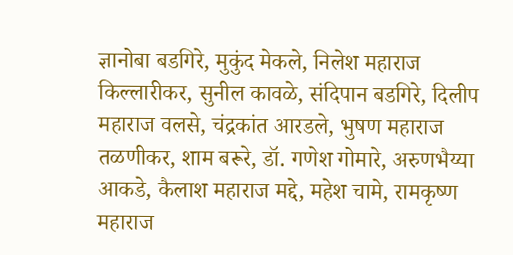ज्ञानोबा बडगिरे, मुकुंद मेकले, निलेश महाराज किल्लारीकर, सुनील कावळे, संदिपान बडगिरे, दिलीप महाराज वलसे, चंद्रकांत आरडले, भुषण महाराज तळणीकर, शाम बरूरे, डॉ. गणेश गोमारे, अरुणभैय्या आकडे, कैलाश महाराज मद्दे, महेश चामे, रामकृष्ण महाराज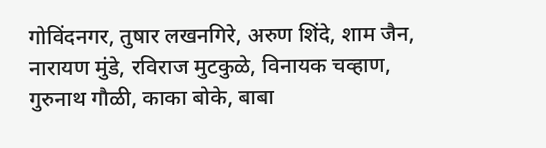गोविंदनगर, तुषार लखनगिरे, अरुण शिंदे, शाम जैन, नारायण मुंडे, रविराज मुटकुळे, विनायक चव्हाण, गुरुनाथ गौळी, काका बोके, बाबा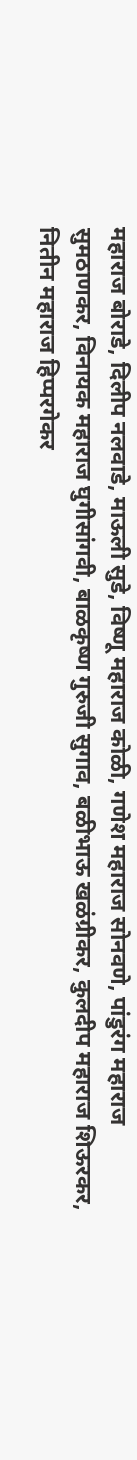महाराज बोराडे, दिलीप नलवाडे, माऊली सुडे, विष्णू महाराज कोळी, गणेश महाराज सोनवणे, पांडुरंग महाराज सुमठाणकर, विनायक महाराज घुगीसांगवी, बाळकृष्ण गुरुजी सुगाव, बळीभाऊ खळंग्रीकर, कुलदीप महाराज शिऊरकर, नितीन महाराज हिप्परगेकर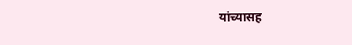यांच्यासह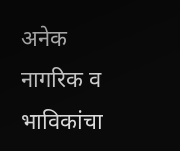अनेक नागरिक व भाविकांचा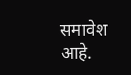समावेश आहे.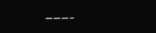———–